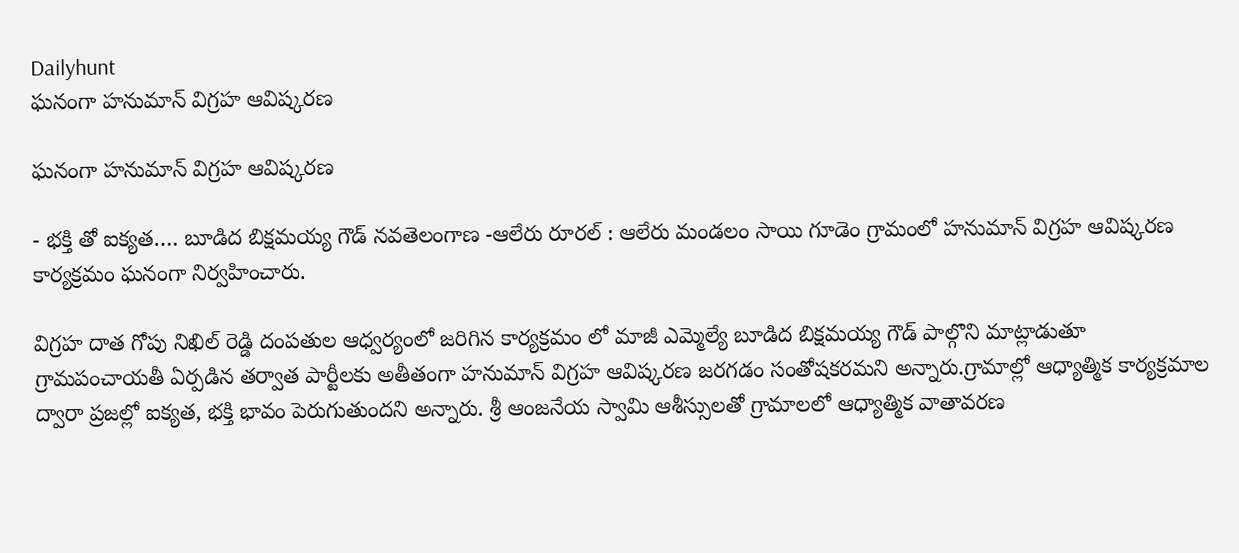Dailyhunt
ఘనంగా హనుమాన్ విగ్రహ ఆవిష్కరణ

ఘనంగా హనుమాన్ విగ్రహ ఆవిష్కరణ

- భక్తి తో ఐక్యత…. బూడిద బిక్షమయ్య గౌడ్ నవతెలంగాణ -ఆలేరు రూరల్ : ఆలేరు మండలం సాయి గూడెం గ్రామంలో హనుమాన్ విగ్రహ ఆవిష్కరణ కార్యక్రమం ఘనంగా నిర్వహించారు.

విగ్రహ దాత గోపు నిఖిల్ రెడ్డి దంపతుల ఆధ్వర్యంలో జరిగిన కార్యక్రమం లో మాజీ ఎమ్మెల్యే బూడిద బిక్షమయ్య గౌడ్ పాల్గొని మాట్లాడుతూ గ్రామపంచాయతీ ఏర్పడిన తర్వాత పార్టీలకు అతీతంగా హనుమాన్ విగ్రహ ఆవిష్కరణ జరగడం సంతోషకరమని అన్నారు.గ్రామాల్లో ఆధ్యాత్మిక కార్యక్రమాల ద్వారా ప్రజల్లో ఐక్యత, భక్తి భావం పెరుగుతుందని అన్నారు. శ్రీ ఆంజనేయ స్వామి ఆశీస్సులతో గ్రామాలలో ఆధ్యాత్మిక వాతావరణ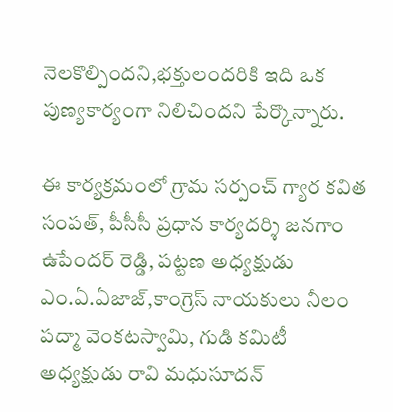నెలకొల్పిందని,భక్తులందరికి ఇది ఒక పుణ్యకార్యంగా నిలిచిందని పేర్కొన్నారు.

ఈ కార్యక్రమంలో గ్రామ సర్పంచ్ గ్యార కవిత సంపత్, పీసీసీ ప్రధాన కార్యదర్శి జనగాం ఉపేందర్ రెడ్డి, పట్టణ అధ్యక్షుడు ఎం.ఏ.ఏజాజ్,కాంగ్రెస్ నాయకులు నీలం పద్మా వెంకటస్వామి, గుడి కమిటీ అధ్యక్షుడు రావి మధుసూదన్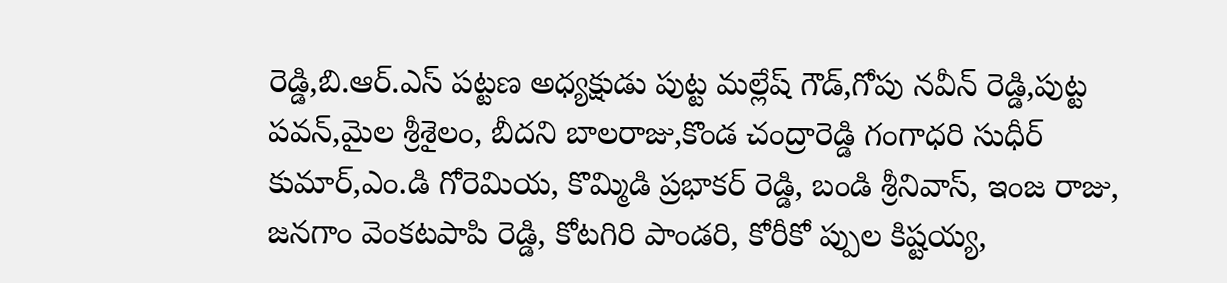రెడ్డి,బి.ఆర్.ఎస్ పట్టణ అధ్యక్షుడు పుట్ట మల్లేష్ గౌడ్,గోపు నవీన్ రెడ్డి,పుట్ట పవన్,మైల శ్రీశైలం, బీదని బాలరాజు,కొండ చంద్రారెడ్డి గంగాధరి సుధీర్ కుమార్,ఎం.డి గోరెమియ, కొమ్మిడి ప్రభాకర్ రెడ్డి, బండి శ్రీనివాస్, ఇంజ రాజు, జనగాం వెంకటపాపి రెడ్డి, కోటగిరి పాండరి, కోరీకో ప్పుల కిష్టయ్య,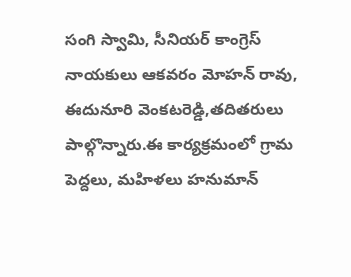సంగి స్వామి, సీనియర్ కాంగ్రెస్ నాయకులు ఆకవరం మోహన్ రావు, ఈదునూరి వెంకటరెడ్డి,తదితరులు పాల్గొన్నారు.ఈ కార్యక్రమంలో గ్రామ పెద్దలు, మహిళలు హనుమాన్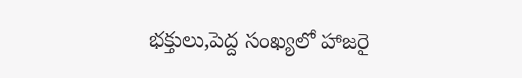భక్తులు,పెద్ద సంఖ్యలో హాజరై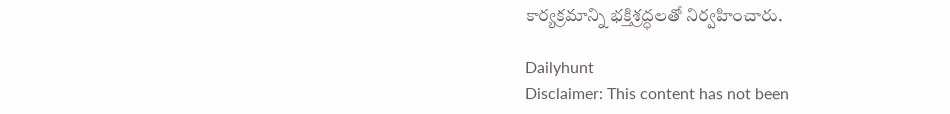కార్యక్రమాన్ని భక్తిశ్రద్ధలతో నిర్వహించారు.

Dailyhunt
Disclaimer: This content has not been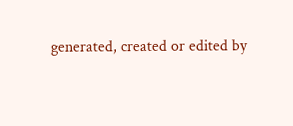generated, created or edited by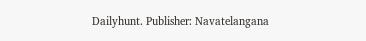Dailyhunt. Publisher: Navatelangana